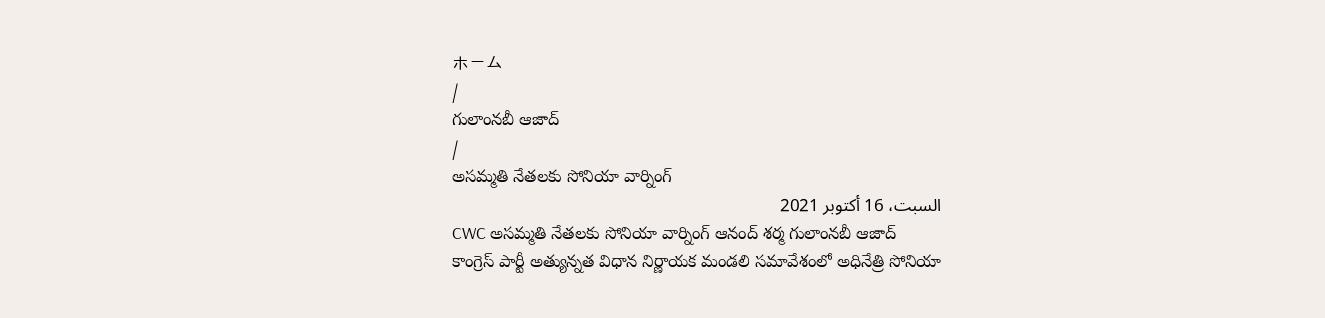ホーム
/
గులాంనబీ ఆజాద్
/
అసమ్మతి నేతలకు సోనియా వార్నింగ్
السبت، 16 أكتوبر 2021
CWC అసమ్మతి నేతలకు సోనియా వార్నింగ్ ఆనంద్ శర్మ గులాంనబీ ఆజాద్
కాంగ్రెస్ పార్టీ అత్యున్నత విధాన నిర్ణాయక మండలి సమావేశంలో అధినేత్రి సోనియా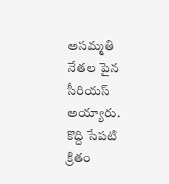అసమ్మతి నేతల పైన సీరియస్ అయ్యారు. కొద్ది సేపటి క్రితం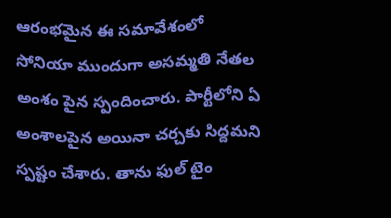ఆరంభమైన ఈ సమావేశంలో సోనియా ముందుగా అసమ్మతి నేతల అంశం పైన స్పందించారు. పార్టీలోని ఏ అంశాలపైన అయినా చర్చకు సిద్దమని స్పష్టం చేశారు. తాను ఫుల్ టైం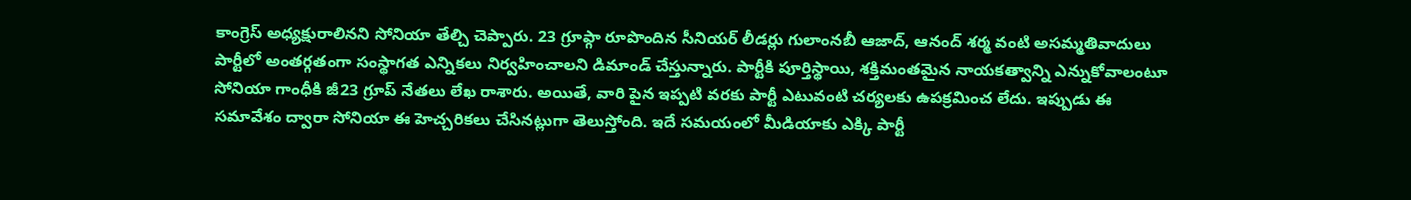కాంగ్రెస్ అధ్యక్షురాలినని సోనియా తేల్చి చెప్పారు. 23 గ్రూప్గా రూపొందిన సీనియర్ లీడర్లు గులాంనబీ ఆజాద్, ఆనంద్ శర్మ వంటి అసమ్మతివాదులు పార్టీలో అంతర్గతంగా సంస్థాగత ఎన్నికలు నిర్వహించాలని డిమాండ్ చేస్తున్నారు. పార్టీకి పూర్తిస్థాయి, శక్తిమంతమైన నాయకత్వాన్ని ఎన్నుకోవాలంటూ సోనియా గాంధీకి జీ23 గ్రూప్ నేతలు లేఖ రాశారు. అయితే, వారి పైన ఇప్పటి వరకు పార్టీ ఎటువంటి చర్యలకు ఉపక్రమించ లేదు. ఇప్పుడు ఈ సమావేశం ద్వారా సోనియా ఈ హెచ్చరికలు చేసినట్లుగా తెలుస్తోంది. ఇదే సమయంలో మీడియాకు ఎక్కి పార్టీ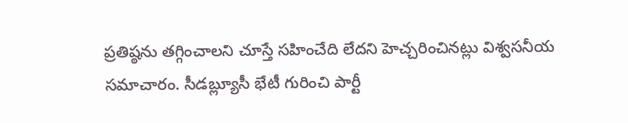ప్రతిష్ఠను తగ్గించాలని చూస్తే సహించేది లేదని హెచ్చరించినట్లు విశ్వసనీయ సమాచారం. సీడబ్ల్యూసీ భేటీ గురించి పార్టీ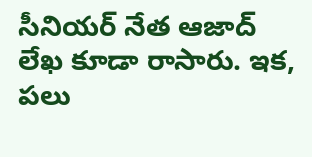సీనియర్ నేత ఆజాద్ లేఖ కూడా రాసారు. ఇక, పలు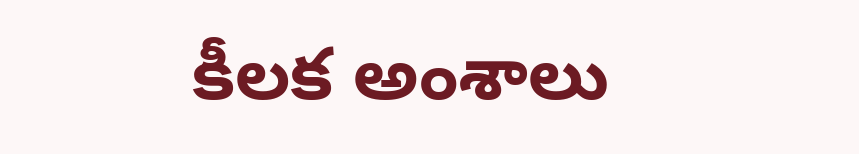కీలక అంశాలు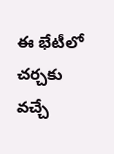ఈ భేటీలో చర్చకు వచ్చే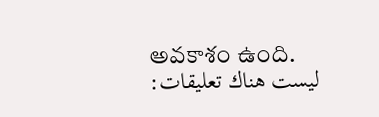అవకాశం ఉంది.
ليست هناك تعليقات: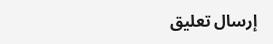إرسال تعليق